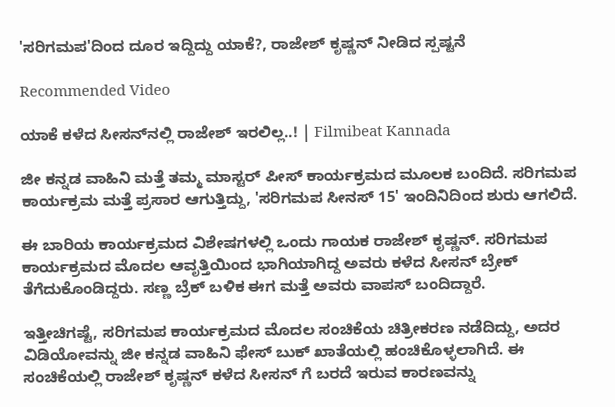'ಸರಿಗಮಪ'ದಿಂದ ದೂರ ಇದ್ದಿದ್ದು ಯಾಕೆ?, ರಾಜೇಶ್ ಕೃಷ್ಣನ್ ನೀಡಿದ ಸ್ಪಷ್ಟನೆ

Recommended Video

ಯಾಕೆ ಕಳೆದ ಸೀಸನ್‌ನಲ್ಲಿ ರಾಜೇಶ್ ಇರಲಿಲ್ಲ..! | Filmibeat Kannada

ಜೀ ಕನ್ನಡ ವಾಹಿನಿ ಮತ್ತೆ ತಮ್ಮ ಮಾಸ್ಟರ್ ಪೀಸ್ ಕಾರ್ಯಕ್ರಮದ ಮೂಲಕ ಬಂದಿದೆ. ಸರಿಗಮಪ ಕಾರ್ಯಕ್ರಮ ಮತ್ತೆ ಪ್ರಸಾರ ಆಗುತ್ತಿದ್ದು, 'ಸರಿಗಮಪ ಸೀನಸ್ 15' ಇಂದಿನಿದಿಂದ ಶುರು ಆಗಲಿದೆ.

ಈ ಬಾರಿಯ ಕಾರ್ಯಕ್ರಮದ ವಿಶೇಷಗಳಲ್ಲಿ ಒಂದು ಗಾಯಕ ರಾಜೇಶ್ ಕೃಷ್ಣನ್. ಸರಿಗಮಪ ಕಾರ್ಯಕ್ರಮದ ಮೊದಲ ಆವೃತ್ತಿಯಿಂದ ಭಾಗಿಯಾಗಿದ್ದ ಅವರು ಕಳೆದ ಸೀಸನ್ ಬ್ರೇಕ್ ತೆಗೆದುಕೊಂಡಿದ್ದರು. ಸಣ್ಣ ಬ್ರೆಕ್ ಬಳಿಕ ಈಗ ಮತ್ತೆ ಅವರು ವಾಪಸ್ ಬಂದಿದ್ದಾರೆ.

ಇತ್ತೀಚಿಗಷ್ಟೆ, ಸರಿಗಮಪ ಕಾರ್ಯಕ್ರಮದ ಮೊದಲ ಸಂಚಿಕೆಯ ಚಿತ್ರೀಕರಣ ನಡೆದಿದ್ದು, ಅದರ ವಿಡಿಯೋವನ್ನು ಜೀ ಕನ್ನಡ ವಾಹಿನಿ ಫೇಸ್ ಬುಕ್ ಖಾತೆಯಲ್ಲಿ ಹಂಚಿಕೊಳ್ಳಲಾಗಿದೆ. ಈ ಸಂಚಿಕೆಯಲ್ಲಿ ರಾಜೇಶ್ ಕೃಷ್ಣನ್ ಕಳೆದ ಸೀಸನ್ ಗೆ ಬರದೆ ಇರುವ ಕಾರಣವನ್ನು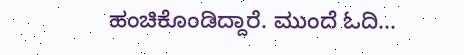ಹಂಚಿಕೊಂಡಿದ್ದಾರೆ. ಮುಂದೆ ಓದಿ...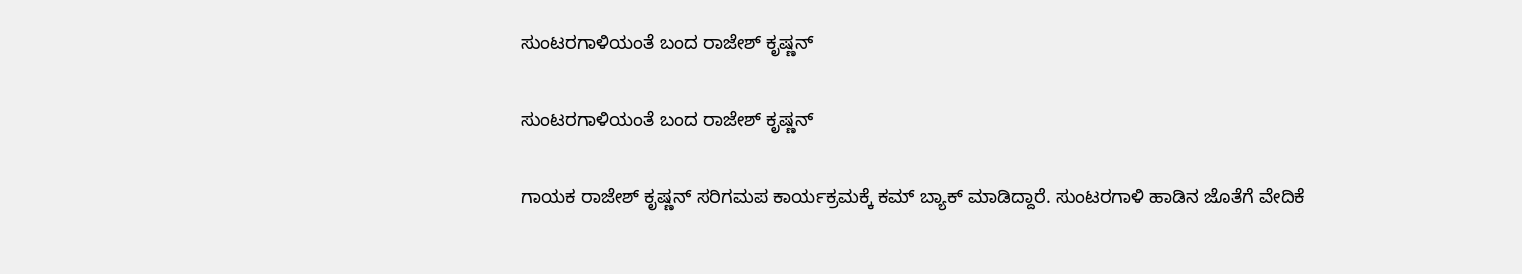ಸುಂಟರಗಾಳಿಯಂತೆ ಬಂದ ರಾಜೇಶ್ ಕೃಷ್ಣನ್

ಸುಂಟರಗಾಳಿಯಂತೆ ಬಂದ ರಾಜೇಶ್ ಕೃಷ್ಣನ್

ಗಾಯಕ ರಾಜೇಶ್ ಕೃಷ್ಣನ್ ಸರಿಗಮಪ ಕಾರ್ಯಕ್ರಮಕ್ಕೆ ಕಮ್ ಬ್ಯಾಕ್ ಮಾಡಿದ್ದಾರೆ. ಸುಂಟರಗಾಳಿ ಹಾಡಿನ ಜೊತೆಗೆ ವೇದಿಕೆ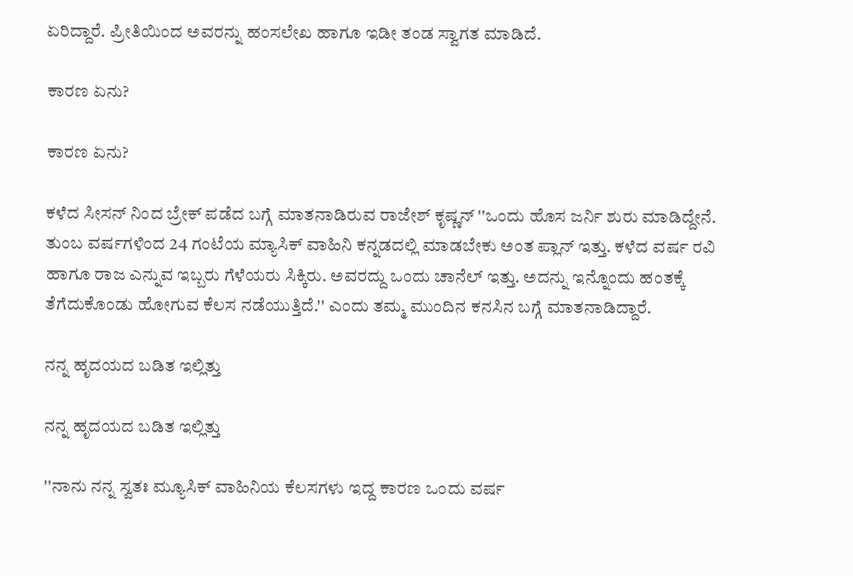ಏರಿದ್ದಾರೆ. ಪ್ರೀತಿಯಿಂದ ಅವರನ್ನು ಹಂಸಲೇಖ ಹಾಗೂ ಇಡೀ ತಂಡ ಸ್ವಾಗತ ಮಾಡಿದೆ.

ಕಾರಣ ಏನು?

ಕಾರಣ ಏನು?

ಕಳೆದ ಸೀಸನ್ ನಿಂದ ಬ್ರೇಕ್ ಪಡೆದ ಬಗ್ಗೆ ಮಾತನಾಡಿರುವ ರಾಜೇಶ್ ಕೃಷ್ಣನ್ ''ಒಂದು ಹೊಸ ಜರ್ನಿ ಶುರು ಮಾಡಿದ್ದೇನೆ. ತುಂಬ ವರ್ಷಗಳಿಂದ 24 ಗಂಟೆಯ ಮ್ಯಾಸಿಕ್ ವಾಹಿನಿ ಕನ್ನಡದಲ್ಲಿ ಮಾಡಬೇಕು ಅಂತ ಪ್ಲಾನ್ ಇತ್ತು. ಕಳೆದ ವರ್ಷ ರವಿ ಹಾಗೂ ರಾಜ ಎನ್ನುವ ಇಬ್ಬರು ಗೆಳೆಯರು ಸಿಕ್ಕಿರು. ಅವರದ್ದು ಒಂದು ಚಾನೆಲ್ ಇತ್ತು. ಅದನ್ನು ಇನ್ನೊಂದು ಹಂತಕ್ಕೆ ತೆಗೆದುಕೊಂಡು ಹೋಗುವ ಕೆಲಸ ನಡೆಯುತ್ತಿದೆ.'' ಎಂದು ತಮ್ಮ ಮುಂದಿನ ಕನಸಿನ ಬಗ್ಗೆ ಮಾತನಾಡಿದ್ದಾರೆ.

ನನ್ನ ಹೃದಯದ ಬಡಿತ ಇಲ್ಲಿತ್ತು

ನನ್ನ ಹೃದಯದ ಬಡಿತ ಇಲ್ಲಿತ್ತು

''ನಾನು ನನ್ನ ಸ್ವತಃ ಮ್ಯೂಸಿಕ್ ವಾಹಿನಿಯ ಕೆಲಸಗಳು ಇದ್ದ ಕಾರಣ ಒಂದು ವರ್ಷ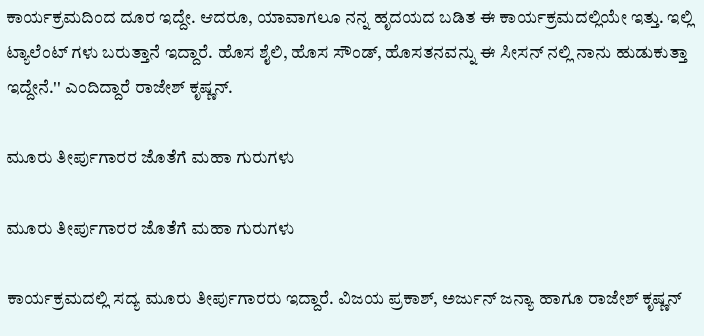ಕಾರ್ಯಕ್ರಮದಿಂದ ದೂರ ಇದ್ದೇ. ಆದರೂ, ಯಾವಾಗಲೂ ನನ್ನ ಹೃದಯದ ಬಡಿತ ಈ ಕಾರ್ಯಕ್ರಮದಲ್ಲಿಯೇ ಇತ್ತು. ಇಲ್ಲಿ ಟ್ಯಾಲೆಂಟ್ ಗಳು ಬರುತ್ತಾನೆ ಇದ್ದಾರೆ. ಹೊಸ ಶೈಲಿ, ಹೊಸ ಸೌಂಡ್, ಹೊಸತನವನ್ನು ಈ ಸೀಸನ್ ನಲ್ಲಿ ನಾನು ಹುಡುಕುತ್ತಾ ಇದ್ದೇನೆ.'' ಎಂದಿದ್ದಾರೆ ರಾಜೇಶ್ ಕೃಷ್ಣನ್.

ಮೂರು ತೀರ್ಪುಗಾರರ ಜೊತೆಗೆ ಮಹಾ ಗುರುಗಳು

ಮೂರು ತೀರ್ಪುಗಾರರ ಜೊತೆಗೆ ಮಹಾ ಗುರುಗಳು

ಕಾರ್ಯಕ್ರಮದಲ್ಲಿ ಸದ್ಯ ಮೂರು ತೀರ್ಪುಗಾರರು ಇದ್ದಾರೆ. ವಿಜಯ ಪ್ರಕಾಶ್, ಅರ್ಜುನ್ ಜನ್ಯಾ ಹಾಗೂ ರಾಜೇಶ್ ಕೃಷ್ಣನ್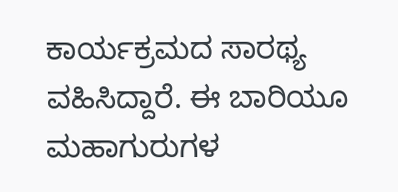ಕಾರ್ಯಕ್ರಮದ ಸಾರಥ್ಯ ವಹಿಸಿದ್ದಾರೆ. ಈ ಬಾರಿಯೂ ಮಹಾಗುರುಗಳ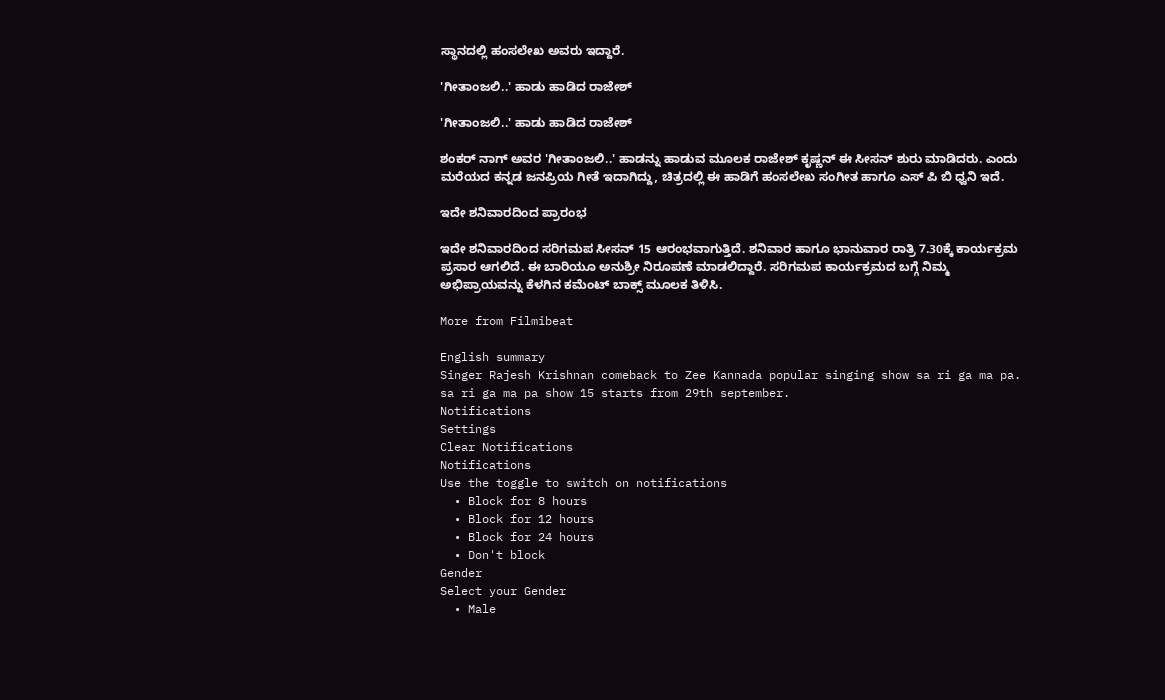ಸ್ಥಾನದಲ್ಲಿ ಹಂಸಲೇಖ ಅವರು ಇದ್ದಾರೆ.

'ಗೀತಾಂಜಲಿ..' ಹಾಡು ಹಾಡಿದ ರಾಜೇಶ್

'ಗೀತಾಂಜಲಿ..' ಹಾಡು ಹಾಡಿದ ರಾಜೇಶ್

ಶಂಕರ್ ನಾಗ್ ಅವರ 'ಗೀತಾಂಜಲಿ..' ಹಾಡನ್ನು ಹಾಡುವ ಮೂಲಕ ರಾಜೇಶ್ ಕೃಷ್ಣನ್ ಈ ಸೀಸನ್ ಶುರು ಮಾಡಿದರು. ಎಂದು ಮರೆಯದ ಕನ್ನಡ ಜನಪ್ರಿಯ ಗೀತೆ ಇದಾಗಿದ್ದು, ಚಿತ್ರದಲ್ಲಿ ಈ ಹಾಡಿಗೆ ಹಂಸಲೇಖ ಸಂಗೀತ ಹಾಗೂ ಎಸ್ ಪಿ ಬಿ ಧ್ವನಿ ಇದೆ.

ಇದೇ ಶನಿವಾರದಿಂದ ಪ್ರಾರಂಭ

ಇದೇ ಶನಿವಾರದಿಂದ ಸರಿಗಮಪ ಸೀಸನ್ 15 ಆರಂಭವಾಗುತ್ತಿದೆ. ಶನಿವಾರ ಹಾಗೂ ಭಾನುವಾರ ರಾತ್ರಿ 7.30ಕ್ಕೆ ಕಾರ್ಯಕ್ರಮ ಪ್ರಸಾರ ಆಗಲಿದೆ. ಈ ಬಾರಿಯೂ ಅನುಶ್ರೀ ನಿರೂಪಣೆ ಮಾಡಲಿದ್ದಾರೆ. ಸರಿಗಮಪ ಕಾರ್ಯಕ್ರಮದ ಬಗ್ಗೆ ನಿಮ್ಮ ಅಭಿಪ್ರಾಯವನ್ನು ಕೆಳಗಿನ ಕಮೆಂಟ್ ಬಾಕ್ಸ್ ಮೂಲಕ ತಿಳಿಸಿ.

More from Filmibeat

English summary
Singer Rajesh Krishnan comeback to Zee Kannada popular singing show sa ri ga ma pa. sa ri ga ma pa show 15 starts from 29th september.
Notifications
Settings
Clear Notifications
Notifications
Use the toggle to switch on notifications
  • Block for 8 hours
  • Block for 12 hours
  • Block for 24 hours
  • Don't block
Gender
Select your Gender
  • Male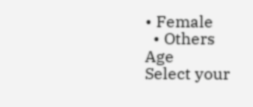• Female
  • Others
Age
Select your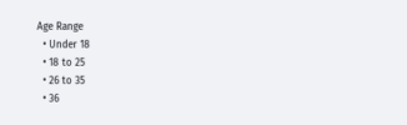Age Range
  • Under 18
  • 18 to 25
  • 26 to 35
  • 36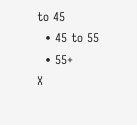to 45
  • 45 to 55
  • 55+
X